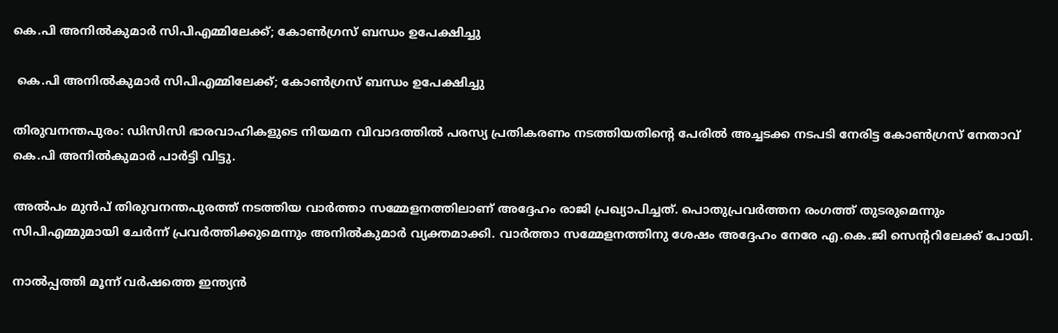കെ.പി അനില്‍കുമാര്‍ സിപിഎമ്മിലേക്ക്; കോണ്‍ഗ്രസ് ബന്ധം ഉപേക്ഷിച്ചു

 കെ.പി അനില്‍കുമാര്‍ സിപിഎമ്മിലേക്ക്; കോണ്‍ഗ്രസ് ബന്ധം ഉപേക്ഷിച്ചു

തിരുവനന്തപുരം: ഡിസിസി ഭാരവാഹികളുടെ നിയമന വിവാദത്തില്‍ പരസ്യ പ്രതികരണം നടത്തിയതിന്റെ പേരില്‍ അച്ചടക്ക നടപടി നേരിട്ട കോണ്‍ഗ്രസ് നേതാവ് കെ.പി അനില്‍കുമാര്‍ പാര്‍ട്ടി വിട്ടു.

അല്‍പം മുന്‍പ് തിരുവനന്തപുരത്ത് നടത്തിയ വാര്‍ത്താ സമ്മേളനത്തിലാണ് അദ്ദേഹം രാജി പ്രഖ്യാപിച്ചത്. പൊതുപ്രവര്‍ത്തന രംഗത്ത് തുടരുമെന്നും സിപിഎമ്മുമായി ചേര്‍ന്ന് പ്രവര്‍ത്തിക്കുമെന്നും അനില്‍കുമാര്‍ വ്യക്തമാക്കി. വാര്‍ത്താ സമ്മേളനത്തിനു ശേഷം അദ്ദേഹം നേരേ എ.കെ.ജി സെന്ററിലേക്ക് പോയി.

നാല്‍പ്പത്തി മൂന്ന് വര്‍ഷത്തെ ഇന്ത്യന്‍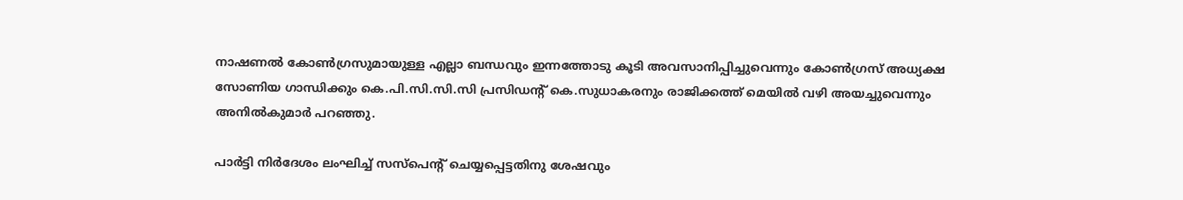നാഷണല്‍ കോണ്‍ഗ്രസുമായുള്ള എല്ലാ ബന്ധവും ഇന്നത്തോടു കൂടി അവസാനിപ്പിച്ചുവെന്നും കോണ്‍ഗ്രസ് അധ്യക്ഷ സോണിയ ഗാന്ധിക്കും കെ.പി.സി.സി.സി പ്രസിഡന്റ് കെ.സുധാകരനും രാജിക്കത്ത് മെയില്‍ വഴി അയച്ചുവെന്നും അനില്‍കുമാര്‍ പറഞ്ഞു.

പാര്‍ട്ടി നിര്‍ദേശം ലംഘിച്ച് സസ്‌പെന്റ് ചെയ്യപ്പെട്ടതിനു ശേഷവും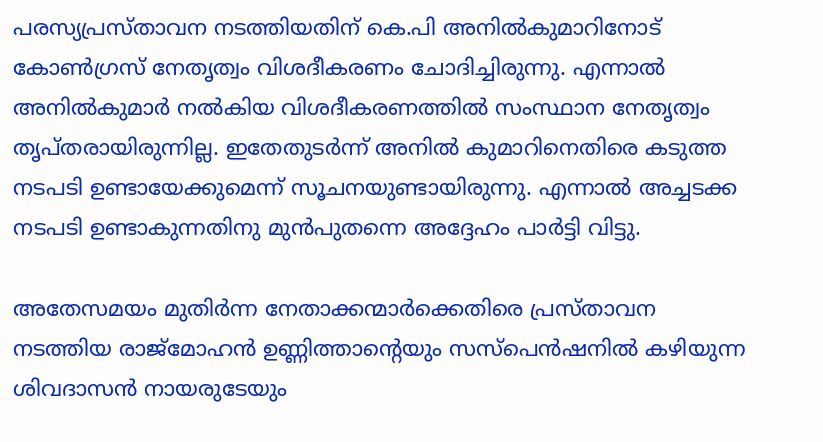പരസ്യപ്രസ്താവന നടത്തിയതിന് കെ.പി അനില്‍കുമാറിനോട് കോണ്‍ഗ്രസ് നേതൃത്വം വിശദീകരണം ചോദിച്ചിരുന്നു. എന്നാല്‍ അനില്‍കുമാര്‍ നല്‍കിയ വിശദീകരണത്തില്‍ സംസ്ഥാന നേതൃത്വം തൃപ്തരായിരുന്നില്ല. ഇതേതുടര്‍ന്ന് അനില്‍ കുമാറിനെതിരെ കടുത്ത നടപടി ഉണ്ടായേക്കുമെന്ന് സൂചനയുണ്ടായിരുന്നു. എന്നാല്‍ അച്ചടക്ക നടപടി ഉണ്ടാകുന്നതിനു മുന്‍പുതന്നെ അദ്ദേഹം പാര്‍ട്ടി വിട്ടു.

അതേസമയം മുതിര്‍ന്ന നേതാക്കന്മാര്‍ക്കെതിരെ പ്രസ്താവന നടത്തിയ രാജ്മോഹന്‍ ഉണ്ണിത്താന്റെയും സസ്‌പെന്‍ഷനില്‍ കഴിയുന്ന ശിവദാസന്‍ നായരുടേയും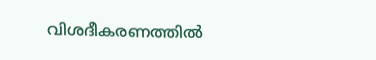വിശദീകരണത്തില്‍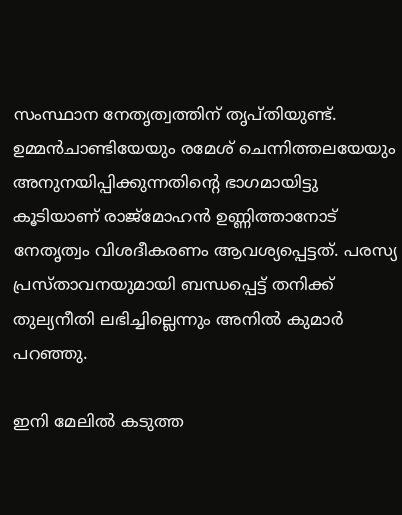സംസ്ഥാന നേതൃത്വത്തിന് തൃപ്തിയുണ്ട്. ഉമ്മന്‍ചാണ്ടിയേയും രമേശ് ചെന്നിത്തലയേയും അനുനയിപ്പിക്കുന്നതിന്റെ ഭാഗമായിട്ടു കൂടിയാണ് രാജ്മോഹന്‍ ഉണ്ണിത്താനോട് നേതൃത്വം വിശദീകരണം ആവശ്യപ്പെട്ടത്. പരസ്യ പ്രസ്താവനയുമായി ബന്ധപ്പെട്ട് തനിക്ക് തുല്യനീതി ലഭിച്ചില്ലെന്നും അനില്‍ കുമാര്‍ പറഞ്ഞു.

ഇനി മേലില്‍ കടുത്ത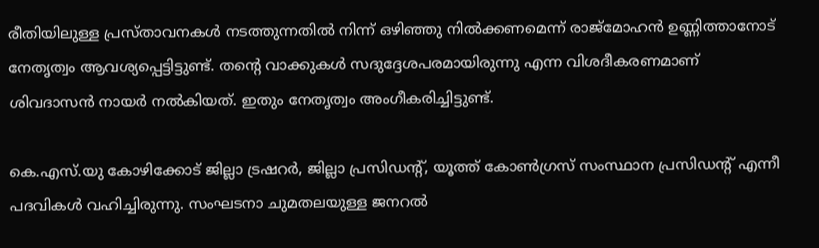രീതിയിലുള്ള പ്രസ്താവനകള്‍ നടത്തുന്നതില്‍ നിന്ന് ഒഴിഞ്ഞു നില്‍ക്കണമെന്ന് രാജ്മോഹന്‍ ഉണ്ണിത്താനോട് നേതൃത്വം ആവശ്യപ്പെട്ടിട്ടുണ്ട്. തന്റെ വാക്കുകള്‍ സദുദ്ദേശപരമായിരുന്നു എന്ന വിശദീകരണമാണ് ശിവദാസന്‍ നായര്‍ നല്‍കിയത്. ഇതും നേതൃത്വം അംഗീകരിച്ചിട്ടുണ്ട്.

കെ.എസ്.യു കോഴിക്കോട് ജില്ലാ ട്രഷറര്‍, ജില്ലാ പ്രസിഡന്റ്, യൂത്ത് കോണ്‍ഗ്രസ് സംസ്ഥാന പ്രസിഡന്റ് എന്നീ പദവികള്‍ വഹിച്ചിരുന്നു. സംഘടനാ ചുമതലയുള്ള ജനറല്‍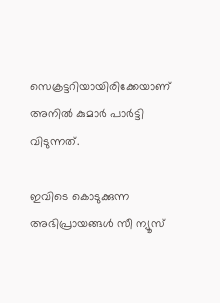സെക്രട്ടറിയായിരിക്കേയാണ് അനില്‍ കുമാര്‍ പാര്‍ട്ടി വിടുന്നത്.

ഇവിടെ കൊടുക്കുന്ന അഭിപ്രായങ്ങള്‍ സീ ന്യൂസ്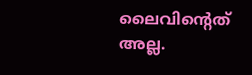ലൈവിന്റെത് അല്ല.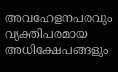അവഹേളനപരവും വ്യക്തിപരമായ അധിക്ഷേപങ്ങളും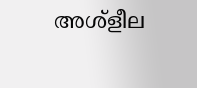അശ്‌ളീല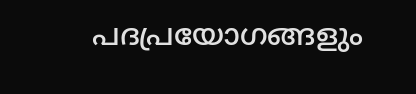പദപ്രയോഗങ്ങളും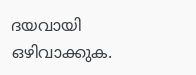ദയവായി ഒഴിവാക്കുക.